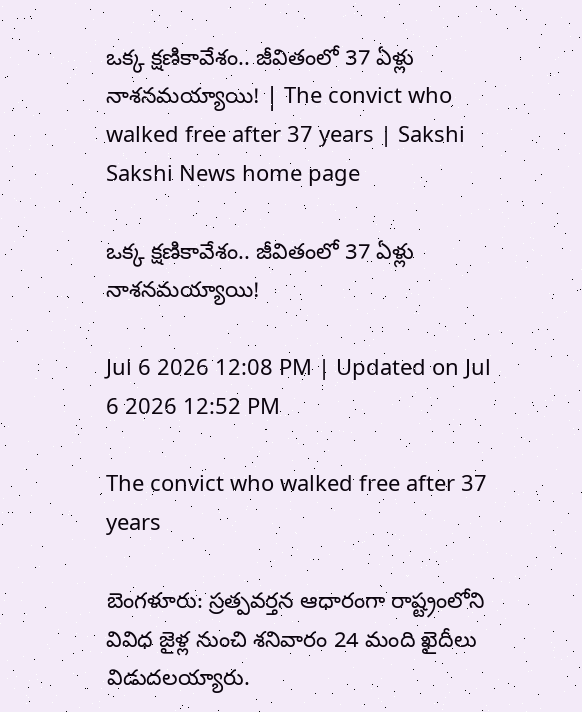ఒక్క క్షణికావేశం.. జీవితంలో 37 ఏళ్లు నాశనమయ్యాయి! | The convict who walked free after 37 years | Sakshi
Sakshi News home page

ఒక్క క్షణికావేశం.. జీవితంలో 37 ఏళ్లు నాశనమయ్యాయి!

Jul 6 2026 12:08 PM | Updated on Jul 6 2026 12:52 PM

The convict who walked free after 37 years

బెంగళూరు: స్రత్పవర్తన ఆధారంగా రాష్ట్రంలోని వివిధ జైళ్ల నుంచి శనివారం 24 మంది ఖైదీలు విడుదలయ్యారు.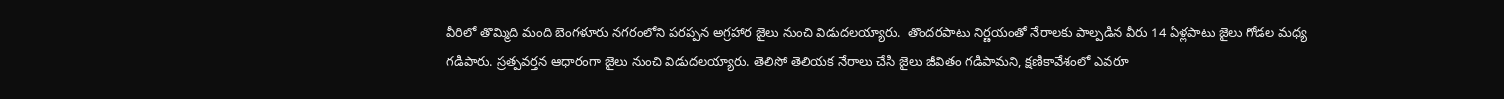వీరిలో తొమ్మిది మంది బెంగళూరు నగరంలోని పరప్పన అగ్రహార జైలు నుంచి విడుదలయ్యారు.  తొందరపాటు నిర్ణయంతో నేరాలకు పాల్పడిన వీరు 14 ఏళ్లపాటు జైలు గోడల మధ్య గడిపారు. స్రత్పవర్తన ఆధారంగా జైలు నుంచి విడుదలయ్యారు. తెలిసో తెలియక నేరాలు చేసి జైలు జీవితం గడిపామని, క్షణికావేశంలో ఎవరూ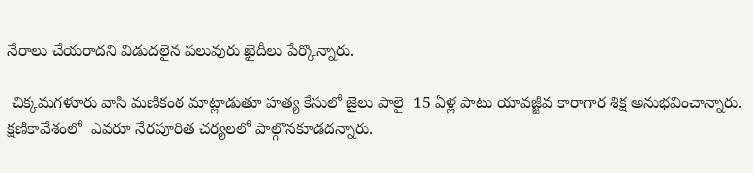నేరాలు చేయరాదని విడుదలైన పలువురు ఖైదీలు పేర్కొన్నారు.

 చిక్కమగళూరు వాసి మణికంఠ మాట్లాడుతూ హత్య కేసులో జైలు పాలై  15 ఏళ్ల పాటు యావజ్జీవ కారాగార శిక్ష అనుభవించాన్నారు. క్షణికావేశంలో  ఎవరూ నేరపూరిత చర్యలలో పాల్గొనకూడదన్నారు.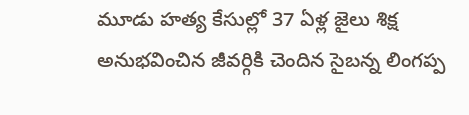మూడు హత్య కేసుల్లో 37 ఏళ్ల జైలు శిక్ష అనుభవించిన జీవర్గికి చెందిన సైబన్న లింగప్ప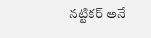నట్టికర్‌ అనే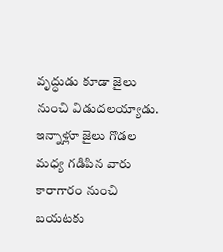వృద్ధుడు కూడా జైలు నుంచి విడుదలయ్యాడు. ఇన్నాళ్లూ జైలు గొడల మధ్య గడిపిన వారు కారాగారం నుంచి బయటకు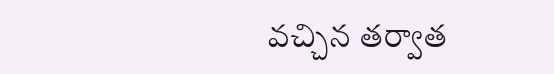వచ్చిన తర్వాత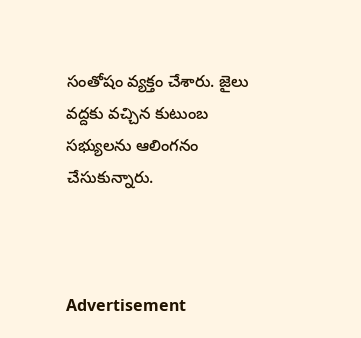సంతోషం వ్యక్తం చేశారు. జైలు వద్దకు వచ్చిన కుటుంబ సభ్యులను ఆలింగనం చేసుకున్నారు.



Advertisement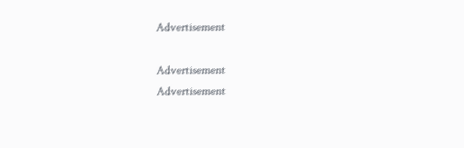Advertisement

Advertisement
Advertisement